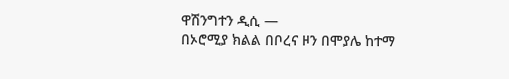ዋሽንግተን ዲሲ —
በኦሮሚያ ክልል በቦረና ዞን በሞያሌ ከተማ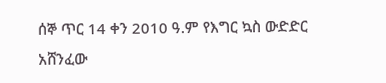ሰኞ ጥር 14 ቀን 2010 ዓ.ም የእግር ኳስ ውድድር አሸንፈው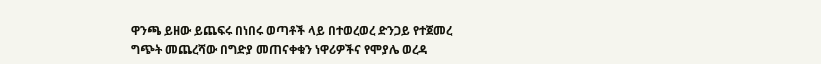ዋንጫ ይዘው ይጨፍሩ በነበሩ ወጣቶች ላይ በተወረወረ ድንጋይ የተጀመረ ግጭት መጨረሻው በግድያ መጠናቀቁን ነዋሪዎችና የሞያሌ ወረዳ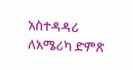አስተዳዳሪ ለአሜሪካ ድምጽ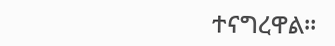ተናግረዋል።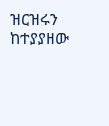ዝርዝሩን ከተያያዘው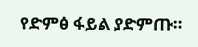የድምፅ ፋይል ያድምጡ።